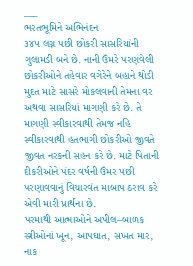___
ભરતભૂમિને અભિનંદન
૩૪૫ લગ્ન પછી છોકરી સાસરિયાંની ગુલામડી બને છે. નાની ઉંમરે પરણવેલી છોકરીઓને તહેવાર વગેરેને બહાને થોડી મુદત માટે સાસરે મોકલવાની તેમના વર અથવા સાસરિયાં માગણી કરે છે. તે માગણી સ્વીકારવાથી તેમજ નહિ સ્વીકારવાથી હતભાગી છોકરીઓ જીવતે જીવત નરકની સહન કરે છે. માટે પિતાની દીકરીઓને પંદર વર્ષની ઉંમર પછી પરણાવવાનું વિચારવંત માબાપ ઠરાવ કરે એવી મારી પ્રાર્થના છે.
પરમાથી આત્માઓને અપીલ–બાળક સ્ત્રીઓનાં ખૂન, આપઘાત, સખત માર, નાક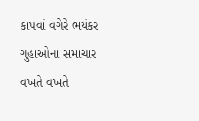કાપવાં વગેરે ભયંકર ગુહાઓના સમાચાર વખતે વખતે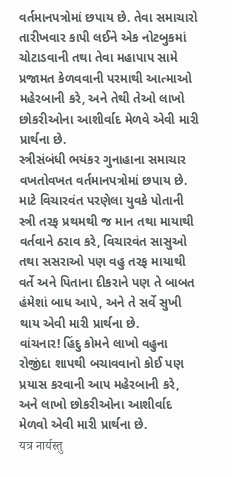વર્તમાનપત્રોમાં છપાય છે. તેવા સમાચારો તારીખવાર કાપી લઈને એક નોટબુકમાં ચોટાડવાની તથા તેવા મહાપાપ સામે પ્રજામત કેળવવાની પરમાથી આત્માઓ મહેરબાની કરે, અને તેથી તેઓ લાખો છોકરીઓના આશીર્વાદ મેળવે એવી મારી પ્રાર્થના છે.
સ્ત્રીસંબંધી ભયંકર ગુનાહાના સમાચાર વખતોવખત વર્તમાનપત્રોમાં છપાય છે. માટે વિચારવંત પરણેલા યુવકે પોતાની સ્ત્રી તરફ પ્રથમથી જ માન તથા માયાથી વર્તવાને ઠરાવ કરે, વિચારવંત સાસુઓ તથા સસરાઓ પણ વહુ તરફ માયાથી વર્તે અને પિતાના દીકરાને પણ તે બાબત હંમેશાં બાધ આપે, અને તે સર્વે સુખી થાય એવી મારી પ્રાર્થના છે.
વાંચનાર! હિંદુ કોમને લાખો વહુના રોજીંદા શાપથી બચાવવાનો કોઈ પણ પ્રયાસ કરવાની આપ મહેરબાની કરે, અને લાખો છોકરીઓના આશીર્વાદ મેળવો એવી મારી પ્રાર્થના છે.
यत्र नार्यस्तु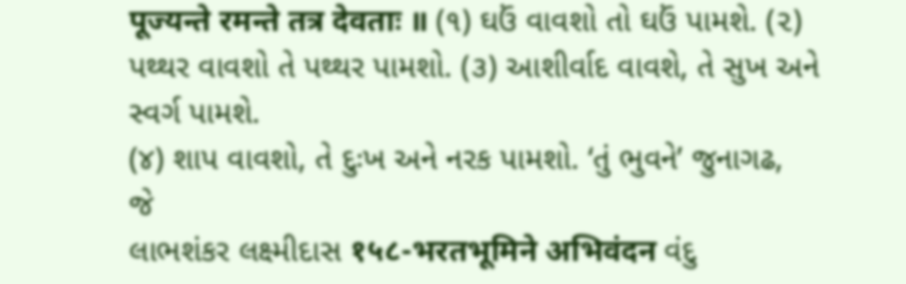पूज्यन्ते रमन्ते तत्र देवताः ॥ (૧) ઘઉં વાવશો તો ઘઉં પામશે. (૨) પથ્થર વાવશો તે પથ્થર પામશો. (૩) આશીર્વાદ વાવશે, તે સુખ અને સ્વર્ગ પામશે.
(૪) શાપ વાવશો, તે દુઃખ અને નરક પામશો. ‘તું ભુવને’ જુનાગઢ,
જે
લાભશંકર લક્ષ્મીદાસ १५८-भरतभूमिने अभिवंदन વંદુ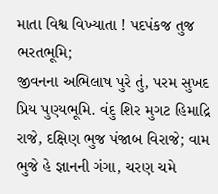માતા વિશ્વ વિખ્યાતા ! પદપંકજ તુજ ભરતભૂમિ;
જીવનના અભિલાષ પુરે તું, પરમ સુખદ પ્રિય પુણ્યભૂમિ. વંદુ શિર મુગટ હિમાદ્રિ રાજે, દક્ષિણ ભુજ પંજાબ વિરાજે; વામ ભુજે હે જ્ઞાનની ગંગા, ચરણ ચમે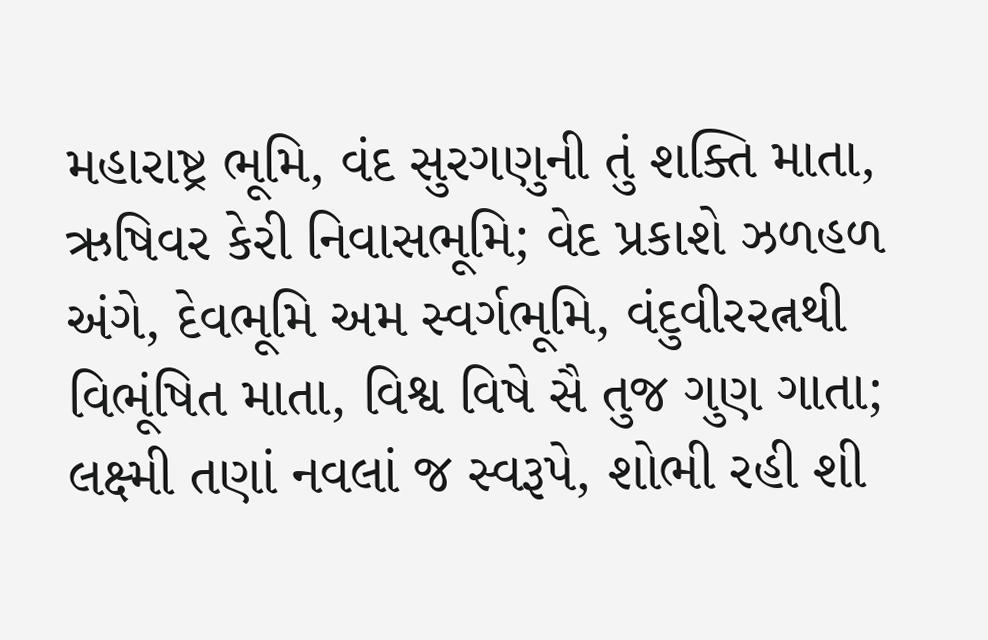મહારાષ્ટ્ર ભૂમિ, વંદ સુરગણુની તું શક્તિ માતા, ઋષિવર કેરી નિવાસભૂમિ; વેદ પ્રકાશે ઝળહળ અંગે, દેવભૂમિ અમ સ્વર્ગભૂમિ, વંદુવીરરત્નથી વિભૂંષિત માતા, વિશ્વ વિષે સૈ તુજ ગુણ ગાતા; લક્ષ્મી તણાં નવલાં જ સ્વરૂપે, શોભી રહી શી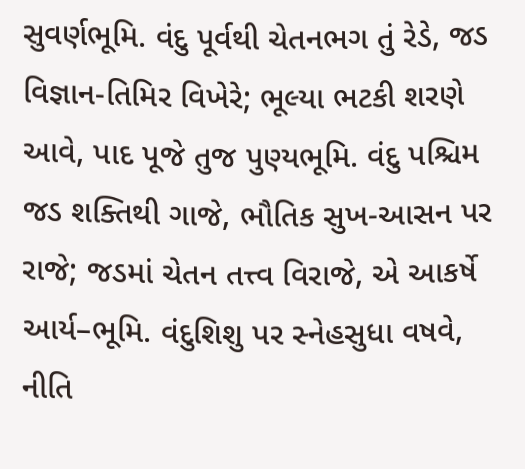સુવર્ણભૂમિ. વંદુ પૂર્વથી ચેતનભગ તું રેડે, જડ વિજ્ઞાન-તિમિર વિખેરે; ભૂલ્યા ભટકી શરણે આવે, પાદ પૂજે તુજ પુણ્યભૂમિ. વંદુ પશ્ચિમ જડ શક્તિથી ગાજે, ભૌતિક સુખ-આસન પર રાજે; જડમાં ચેતન તત્ત્વ વિરાજે, એ આકર્ષે આર્ય–ભૂમિ. વંદુશિશુ પર સ્નેહસુધા વષવે, નીતિ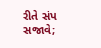રીતે સંપ સજાવે;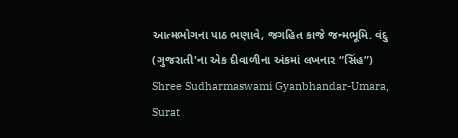આત્મભોગના પાઠ ભણાવે, જગહિત કાજે જન્મભૂમિ. વંદુ
(ગુજરાતી'ના એક દીવાળીના અંકમાં લખનાર “સિંહ”)
Shree Sudharmaswami Gyanbhandar-Umara, Surat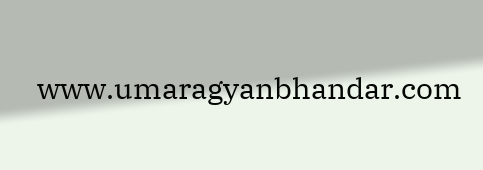www.umaragyanbhandar.com